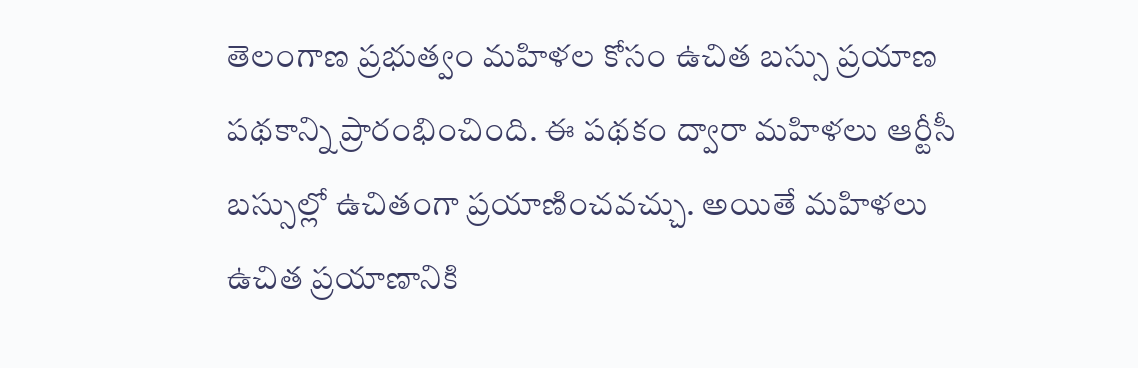తెలంగాణ ప్రభుత్వం మహిళల కోసం ఉచిత బస్సు ప్రయాణ పథకాన్ని ప్రారంభించింది. ఈ పథకం ద్వారా మహిళలు ఆర్టీసీ బస్సుల్లో ఉచితంగా ప్రయాణించవచ్చు. అయితే మహిళలు ఉచిత ప్రయాణానికి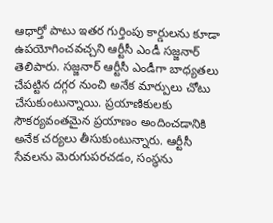ఆధార్తో పాటు ఇతర గుర్తింపు కార్డులను కూడా ఉపయోగించవచ్చని ఆర్టీసీ ఎండీ సజ్జనార్ తెలిపారు. సజ్జనార్ ఆర్టీసీ ఎండీగా బాధ్యతలు చేపట్టిన దగ్గర నుంచి అనేక మార్పులు చోటు చేసుకుంటున్నాయి. ప్రయాణికులకు సౌకర్యవంతమైన ప్రయాణం అందించడానికి అనేక చర్యలు తీసుకుంటున్నారు. ఆర్టీసీ సేవలను మెరుగుపరచడం, సంస్థను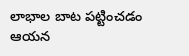లాభాల బాట పట్టించడం ఆయన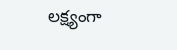లక్ష్యంగా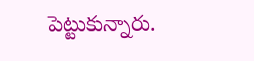పెట్టుకున్నారు.